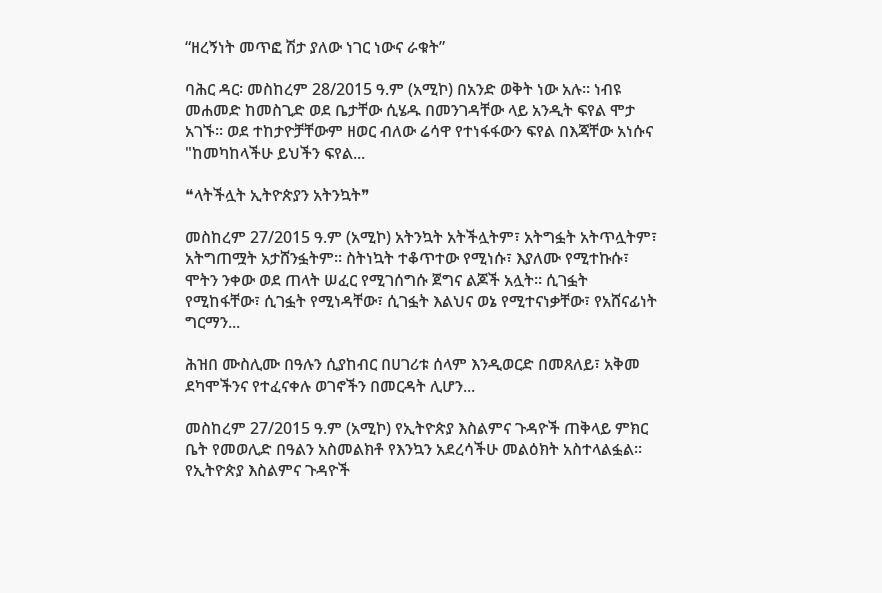“ዘረኝነት መጥፎ ሽታ ያለው ነገር ነውና ራቁት”

ባሕር ዳር፡ መስከረም 28/2015 ዓ.ም (አሚኮ) በአንድ ወቅት ነው አሉ፡፡ ነብዩ መሐመድ ከመስጊድ ወደ ቤታቸው ሲሄዱ በመንገዳቸው ላይ አንዲት ፍየል ሞታ አገኙ፡፡ ወደ ተከታዮቻቸውም ዘወር ብለው ሬሳዋ የተነፋፋውን ፍየል በእጃቸው አነሱና "ከመካከላችሁ ይህችን ፍየል...

❝ላትችሏት ኢትዮጵያን አትንኳት❞

መስከረም 27/2015 ዓ.ም (አሚኮ) አትንኳት አትችሏትም፣ አትግፏት አትጥሏትም፣ አትግጠሟት አታሸንፏትም፡፡ ስትነኳት ተቆጥተው የሚነሱ፣ እያለሙ የሚተኩሱ፣ ሞትን ንቀው ወደ ጠላት ሠፈር የሚገሰግሱ ጀግና ልጆች አሏት፡፡ ሲገፏት የሚከፋቸው፣ ሲገፏት የሚነዳቸው፣ ሲገፏት እልህና ወኔ የሚተናነቃቸው፣ የአሸናፊነት ግርማን...

ሕዝበ ሙስሊሙ በዓሉን ሲያከብር በሀገሪቱ ሰላም እንዲወርድ በመጸለይ፣ አቅመ ደካሞችንና የተፈናቀሉ ወገኖችን በመርዳት ሊሆን...

መስከረም 27/2015 ዓ.ም (አሚኮ) የኢትዮጵያ እስልምና ጉዳዮች ጠቅላይ ምክር ቤት የመወሊድ በዓልን አስመልክቶ የእንኳን አደረሳችሁ መልዕክት አስተላልፏል፡፡ የኢትዮጵያ እስልምና ጉዳዮች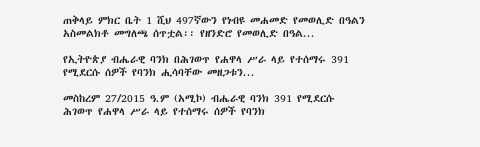ጠቅላይ ምክር ቤት 1 ሺህ 497ኛውን የነብዩ መሐመድ የመወሊድ በዓልን አስመልክቶ መግለጫ ሰጥቷል፡፡ የዘንድሮ የመወሊድ በዓል...

የኢትዮጵያ ብሔራዊ ባንክ በሕገወጥ የሐዋላ ሥራ ላይ የተሰማሩ 391 የሚደርሱ ሰዎች የባንክ ሒሳባቸው መዘጋቱን...

መስከረም 27/2015 ዓ.ም (አሚኮ) ብሔራዊ ባንክ 391 የሚደርሱ ሕገወጥ የሐዋላ ሥራ ላይ የተሰማሩ ሰዎች የባንክ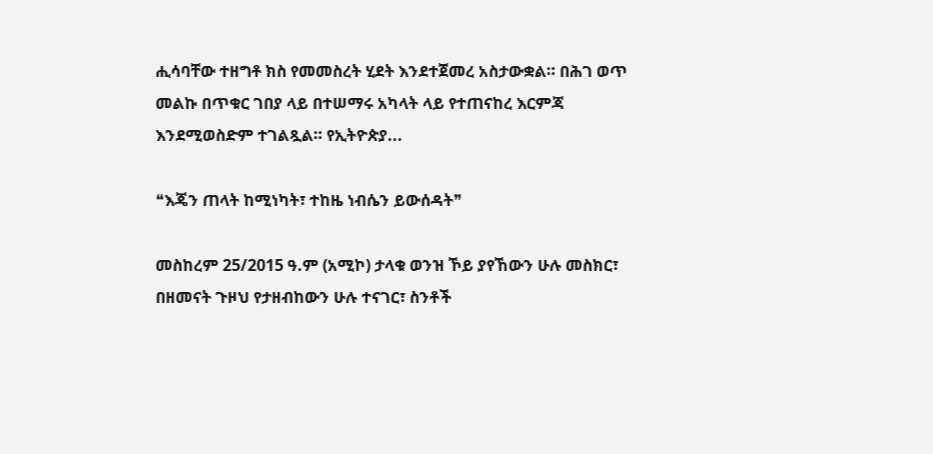ሒሳባቸው ተዘግቶ ክስ የመመስረት ሂደት እንደተጀመረ አስታውቋል። በሕገ ወጥ መልኩ በጥቁር ገበያ ላይ በተሠማሩ አካላት ላይ የተጠናከረ እርምጃ እንደሚወስድም ተገልጿል። የኢትዮጵያ...

❝እጄን ጠላት ከሚነካት፣ ተከዜ ነብሴን ይውሰዳት❞

መስከረም 25/2015 ዓ.ም (አሚኮ) ታላቁ ወንዝ ኾይ ያየኸውን ሁሉ መስክር፣ በዘመናት ጉዞህ የታዘብከውን ሁሉ ተናገር፣ ስንቶች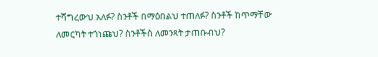ተሻግረውህ አለፉ? ስንቶች በማዕበልህ ተጠለፉ? ስንቶች ከጥማቸው ለመርካት ተጎነጩህ? ስንቶችስ ለመንጻት ታጠቡብህ?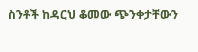ስንቶች ከዳርህ ቆመው ጭንቀታቸውን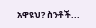አዋዩህ? ስንቶች...